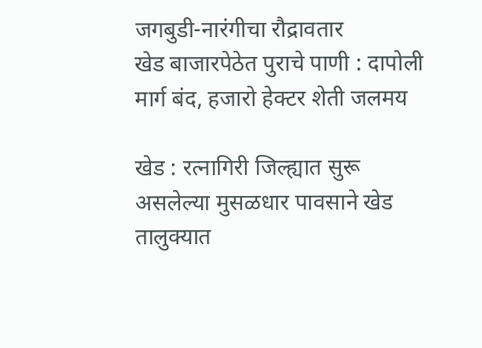जगबुडी-नारंगीचा रौद्रावतार
खेड बाजारपेठेत पुराचे पाणी : दापोली मार्ग बंद, हजारो हेक्टर शेती जलमय

खेड : रत्नागिरी जिल्ह्यात सुरू असलेल्या मुसळधार पावसाने खेड तालुक्यात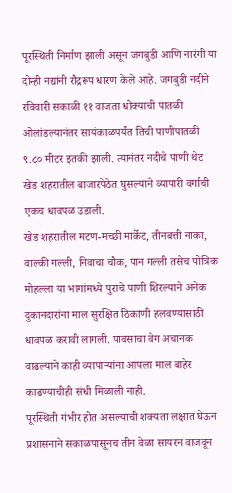पूरस्थिती निर्माण झाली असून जगबुडी आणि नारंगी या दोन्ही नद्यांनी रौद्ररूप धारण केले आहे. जगबुडी नदीने रविवारी सकाळी ११ वाजता धोक्याची पातळी ओलांडल्यानंतर सायंकाळपर्यंत तिची पाणीपातळी ९.८० मीटर इतकी झाली. त्यानंतर नदीचे पाणी थेट खेड शहरातील बाजारपेठेत घुसल्याने व्यापारी वर्गाची एकच धावपळ उडाली.
खेड शहरातील मटण-मच्छी मार्केट, तीनबत्ती नाका, वाल्की गल्ली, निवाचा चौक, पान गल्ली तसेच पोत्रिक मोहल्ला या भागांमध्ये पुराचे पाणी शिरल्याने अनेक दुकानदारांना माल सुरक्षित ठिकाणी हलवण्यासाठी धावपळ करावी लागली. पावसाचा वेग अचानक वाढल्याने काही व्यापाऱ्यांना आपला माल बाहेर काढण्याचीही संधी मिळाली नाही.
पूरस्थिती गंभीर होत असल्याची शक्यता लक्षात घेऊन प्रशासनाने सकाळपासूनच तीन वेळा सायरन वाजवून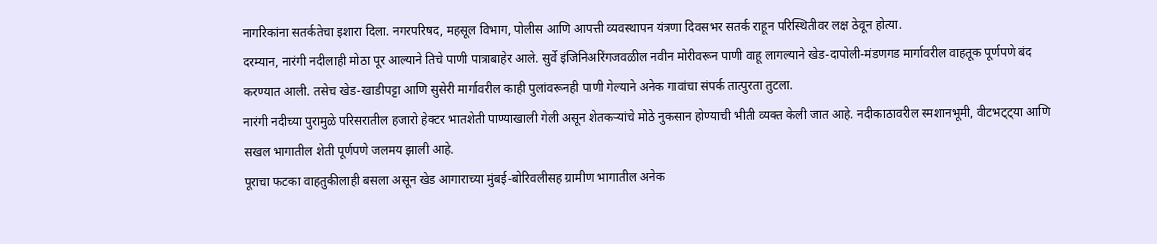नागरिकांना सतर्कतेचा इशारा दिला. नगरपरिषद, महसूल विभाग, पोलीस आणि आपत्ती व्यवस्थापन यंत्रणा दिवसभर सतर्क राहून परिस्थितीवर लक्ष ठेवून होत्या.
दरम्यान, नारंगी नदीलाही मोठा पूर आल्याने तिचे पाणी पात्राबाहेर आले. सुर्वे इंजिनिअरिंगजवळील नवीन मोरीवरून पाणी वाहू लागल्याने खेड-दापोली-मंडणगड मार्गावरील वाहतूक पूर्णपणे बंद करण्यात आली. तसेच खेड-खाडीपट्टा आणि सुसेरी मार्गावरील काही पुलांवरूनही पाणी गेल्याने अनेक गावांचा संपर्क तात्पुरता तुटला.
नारंगी नदीच्या पुरामुळे परिसरातील हजारो हेक्टर भातशेती पाण्याखाली गेली असून शेतकऱ्यांचे मोठे नुकसान होण्याची भीती व्यक्त केली जात आहे. नदीकाठावरील स्मशानभूमी, वीटभट्ट्या आणि सखल भागातील शेती पूर्णपणे जलमय झाली आहे.
पूराचा फटका वाहतुकीलाही बसला असून खेड आगाराच्या मुंबई-बोरिवलीसह ग्रामीण भागातील अनेक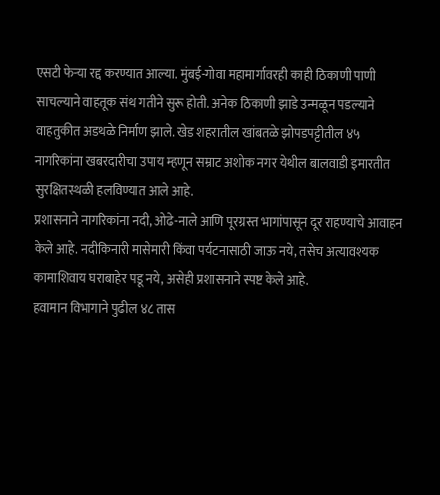एसटी फेऱ्या रद्द करण्यात आल्या. मुंबई-गोवा महामार्गावरही काही ठिकाणी पाणी साचल्याने वाहतूक संथ गतीने सुरू होती. अनेक ठिकाणी झाडे उन्मळून पडल्याने वाहतुकीत अडथळे निर्माण झाले. खेड शहरातील खांबतळे झोपडपट्टीतील ४५ नागरिकांना खबरदारीचा उपाय म्हणून सम्राट अशोक नगर येथील बालवाडी इमारतीत सुरक्षितस्थळी हलविण्यात आले आहे.
प्रशासनाने नागरिकांना नदी, ओढे-नाले आणि पूरग्रस्त भागांपासून दूर राहण्याचे आवाहन केले आहे. नदीकिनारी मासेमारी किंवा पर्यटनासाठी जाऊ नये, तसेच अत्यावश्यक कामाशिवाय घराबाहेर पडू नये, असेही प्रशासनाने स्पष्ट केले आहे.
हवामान विभागाने पुढील ४८ तास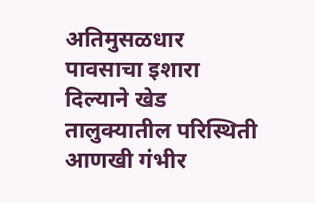अतिमुसळधार पावसाचा इशारा दिल्याने खेड तालुक्यातील परिस्थिती आणखी गंभीर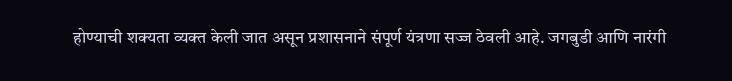होण्याची शक्यता व्यक्त केली जात असून प्रशासनाने संपूर्ण यंत्रणा सज्ज ठेवली आहे. जगबुडी आणि नारंगी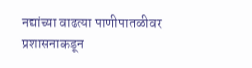नद्यांच्या वाढत्या पाणीपातळीवर प्रशासनाकडून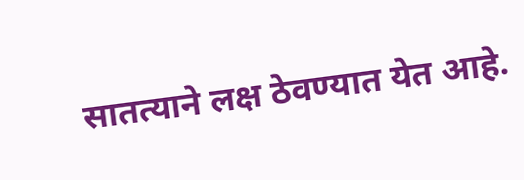सातत्याने लक्ष ठेवण्यात येत आहे.